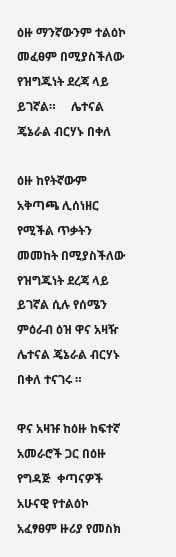ዕዙ ማንኛውንም ተልዕኮ መፈፀም በሚያስችለው የዝግጁነት ደረጃ ላይ ይገኛል።     ሌተናል ጄኔራል ብርሃኑ በቀለ

ዕዙ ከየትኛውም አቅጣጫ ሊሰነዘር የሚችል ጥቃትን መመከት በሚያስችለው የዝግጁነት ደረጃ ላይ ይገኛል ሲሉ የሰሜን ምዕራብ ዕዝ ዋና አዛዥ ሌተናል ጄኔራል ብርሃኑ በቀለ ተናገሩ ።

ዋና አዛዡ ከዕዙ ከፍተኛ አመራሮች ጋር በዕዙ የግዳጅ  ቀጣናዎች አሁናዊ የተልዕኮ አፈፃፀም ዙሪያ የመስክ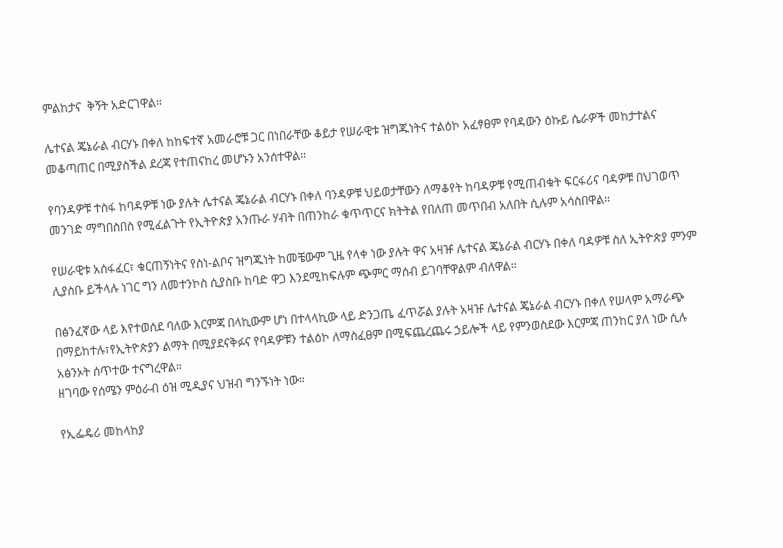ምልከታና  ቅኝት አድርገዋል።

ሌተናል ጄኔራል ብርሃኑ በቀለ ከከፍተኛ አመራሮቹ ጋር በነበራቸው ቆይታ የሠራዊቱ ዝግጁነትና ተልዕኮ አፈፃፀም የባዳውን ዕኩይ ሴራዎች መከታተልና መቆጣጠር በሚያስችል ደረጃ የተጠናከረ መሆኑን አንሰተዋል።

የባንዳዎቹ ተስፋ ከባዳዎቹ ነው ያሉት ሌተናል ጄኔራል ብርሃኑ በቀለ ባንዳዎቹ ህይወታቸውን ለማቆየት ከባዳዎቹ የሚጠብቁት ፍርፋሪና ባዳዎቹ በህገወጥ መንገድ ማግበስበስ የሚፈልጉት የኢትዮጵያ አንጡራ ሃብት በጠንከራ ቁጥጥርና ክትትል የበለጠ መጥበብ አለበት ሲሉም አሳስበዋል።

የሠራዊቱ አሰፋፈር፣ ቁርጠኝነትና የስነ-ልቦና ዝግጁነት ከመቼውም ጊዜ የላቀ ነው ያሉት ዋና አዛዡ ሌተናል ጄኔራል ብርሃኑ በቀለ ባዳዎቹ ስለ ኢትዮጵያ ምንም ሊያስቡ ይችላሉ ነገር ግን ለመተንኮስ ሲያስቡ ከባድ ዋጋ እንደሚከፍሉም ጭምር ማሰብ ይገባቸዋልም ብለዋል።

በፅንፈኛው ላይ እየተወሰደ ባለው እርምጃ በላኪውም ሆነ በተላላኪው ላይ ድንጋጤ ፈጥሯል ያሉት አዛዡ ሌተናል ጄኔራል ብርሃኑ በቀለ የሠላም አማራጭ በማይከተሉ፣የኢትዮጵያን ልማት በሚያደናቅፉና የባዳዎቹን ተልዕኮ ለማስፈፀም በሚፍጨረጨሩ ኃይሎች ላይ የምንወስደው እርምጃ ጠንከር ያለ ነው ሲሉ አፅንኦት ሰጥተው ተናግረዋል።
ዘገባው የሰሜን ምዕራብ ዕዝ ሚዲያና ህዝብ ግንኙነት ነው።

የኢፌዴሪ መከላከያ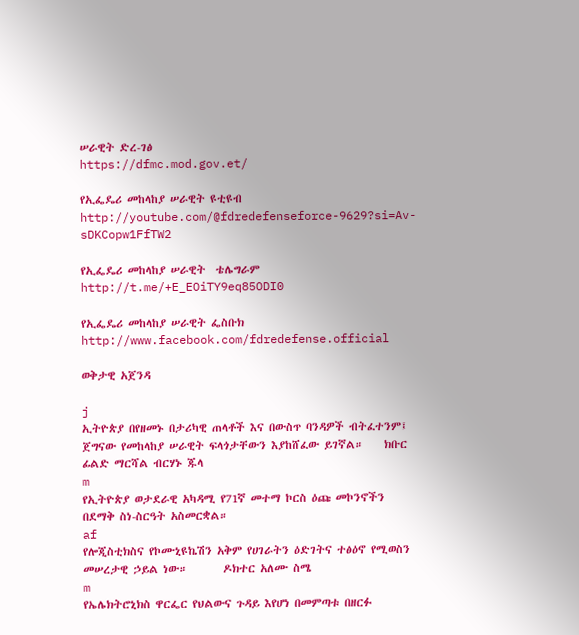ሠራዊት ድረ-ገፅ
https://dfmc.mod.gov.et/

የኢፌዴሪ መከላከያ ሠራዊት ዩቲዩብ
http://youtube.com/@fdredefenseforce-9629?si=Av-sDKCopw1FfTW2

የኢፌዴሪ መከላከያ ሠራዊት  ቴሌግራም
http://t.me/+E_EOiTY9eq85ODI0

የኢፌዴሪ መከላከያ ሠራዊት ፌስቡክ
http://www.facebook.com/fdredefense.official

ወቅታዊ አጀንዳ

j
ኢትዮጵያ በየዘመኑ በታሪካዊ ጠላቶች እና በውስጥ ባንዳዎች ብትፈተንም፤ ጀግናው የመከላከያ ሠራዊት ፍላጎታቸውን እያከሸፈው ይገኛል።    ክቡር ፊልድ ማርሻል ብርሃኑ ጁላ
m
የኢትዮጵያ ወታደራዊ አካዳሚ የ71ኛ መተማ ኮርስ ዕጩ መኮንኖችን በደማቅ ስነ-ስርዓት አስመርቋል።
af
የሎጂስቲክስና የኮሙኒዩኬሽን አቅም የሀገራትን ዕድገትና ተፅዕኖ የሚወስን መሠረታዊ ኃይል ነው።       ዶክተር አለሙ ስሜ
m
የኤሌክትሮኒክስ ዋርፌር የህልውና ጉዳይ እየሆነ በመምጣቱ በዘርፉ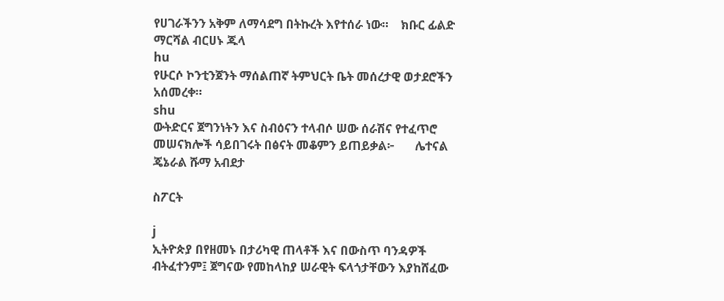የሀገራችንን አቅም ለማሳደግ በትኩረት እየተሰራ ነው።    ክቡር ፊልድ ማርሻል ብርሀኑ ጁላ
hu
የሁርሶ ኮንቲንጀንት ማሰልጠኛ ትምህርት ቤት መሰረታዊ ወታደሮችን አሰመረቀ።
shu
ውትድርና ጀግንነትን እና ስብዕናን ተላብሶ ሠው ሰራሽና የተፈጥሮ መሠናክሎች ሳይበገሩት በፅናት መቆምን ይጠይቃል፦       ሌተናል ጄኔራል ሹማ አብደታ

ስፖርት

j
ኢትዮጵያ በየዘመኑ በታሪካዊ ጠላቶች እና በውስጥ ባንዳዎች ብትፈተንም፤ ጀግናው የመከላከያ ሠራዊት ፍላጎታቸውን እያከሸፈው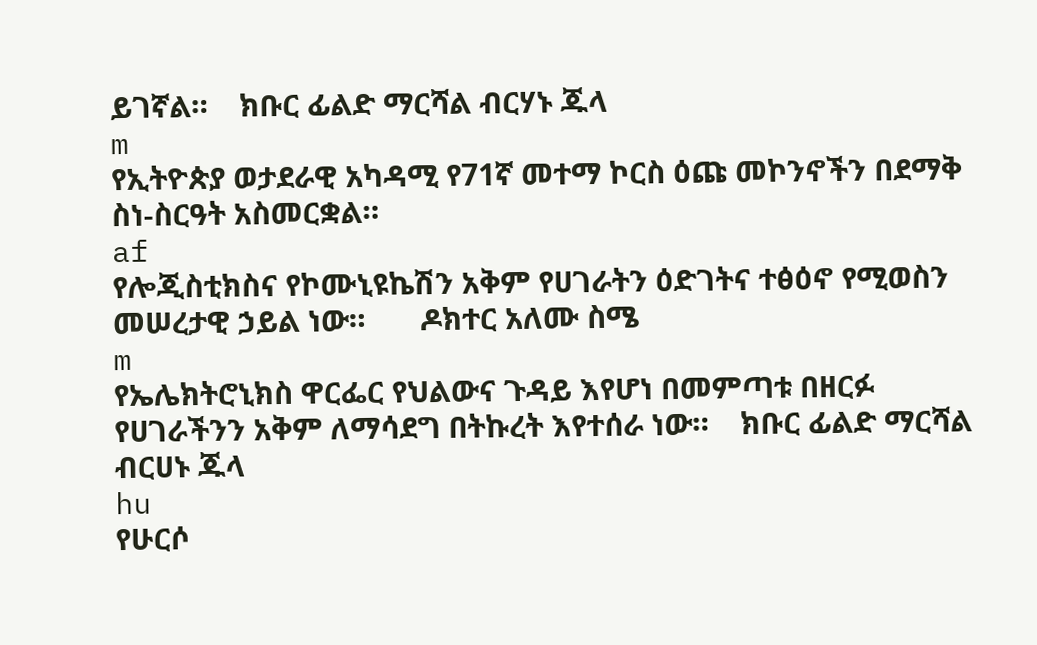ይገኛል።    ክቡር ፊልድ ማርሻል ብርሃኑ ጁላ
m
የኢትዮጵያ ወታደራዊ አካዳሚ የ71ኛ መተማ ኮርስ ዕጩ መኮንኖችን በደማቅ ስነ-ስርዓት አስመርቋል።
af
የሎጂስቲክስና የኮሙኒዩኬሽን አቅም የሀገራትን ዕድገትና ተፅዕኖ የሚወስን መሠረታዊ ኃይል ነው።       ዶክተር አለሙ ስሜ
m
የኤሌክትሮኒክስ ዋርፌር የህልውና ጉዳይ እየሆነ በመምጣቱ በዘርፉ የሀገራችንን አቅም ለማሳደግ በትኩረት እየተሰራ ነው።    ክቡር ፊልድ ማርሻል ብርሀኑ ጁላ
hu
የሁርሶ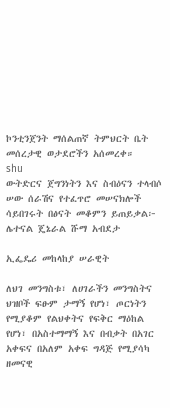ኮንቲንጀንት ማሰልጠኛ ትምህርት ቤት መሰረታዊ ወታደሮችን አሰመረቀ።
shu
ውትድርና ጀግንነትን እና ስብዕናን ተላብሶ ሠው ሰራሽና የተፈጥሮ መሠናክሎች ሳይበገሩት በፅናት መቆምን ይጠይቃል፦       ሌተናል ጄኔራል ሹማ አብደታ

ኢፌዴሪ መከላከያ ሠራዊት

ለህገ መንግስቱ፣ ለሀገራችን መንግስትና ህዝቦች ፍፁም ታማኝ የሆነ፣ ጦርነትን የሚያቆም የልህቀትና የፍቅር ማዕከል የሆነ፣ በአስተማማኝ እና በብቃት በአገር አቀፍና በአለም አቀፍ ግዳጅ የሚያሳካ ዘመናዊ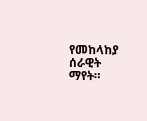የመከላከያ ሰራዊት ማየት።